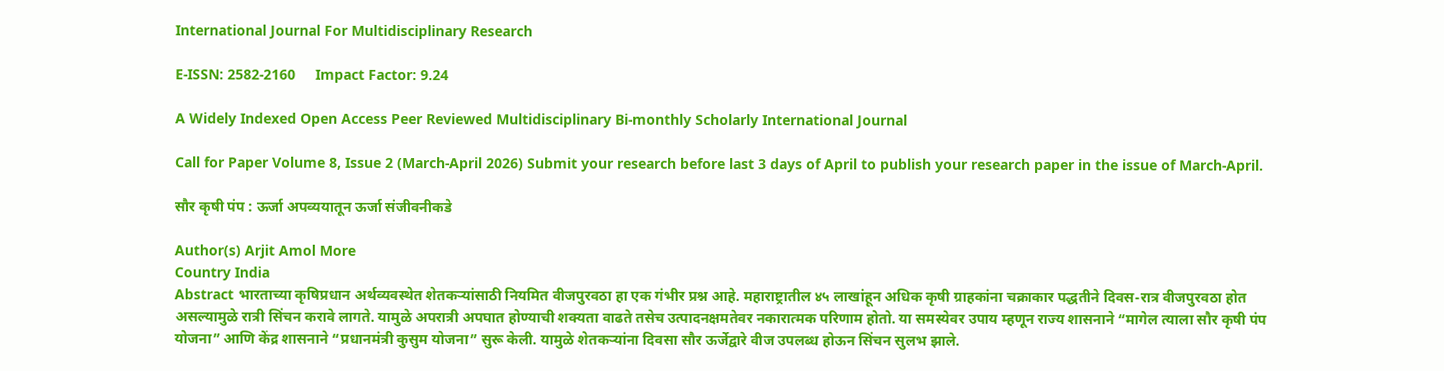International Journal For Multidisciplinary Research

E-ISSN: 2582-2160     Impact Factor: 9.24

A Widely Indexed Open Access Peer Reviewed Multidisciplinary Bi-monthly Scholarly International Journal

Call for Paper Volume 8, Issue 2 (March-April 2026) Submit your research before last 3 days of April to publish your research paper in the issue of March-April.

सौर कृषी पंप : ऊर्जा अपव्ययातून ऊर्जा संजीवनीकडे

Author(s) Arjit Amol More
Country India
Abstract भारताच्या कृषिप्रधान अर्थव्यवस्थेत शेतकऱ्यांसाठी नियमित वीजपुरवठा हा एक गंभीर प्रश्न आहे. महाराष्ट्रातील ४५ लाखांहून अधिक कृषी ग्राहकांना चक्राकार पद्धतीने दिवस-रात्र वीजपुरवठा होत असल्यामुळे रात्री सिंचन करावे लागते. यामुळे अपरात्री अपघात होण्याची शक्यता वाढते तसेच उत्पादनक्षमतेवर नकारात्मक परिणाम होतो. या समस्येवर उपाय म्हणून राज्य शासनाने “मागेल त्याला सौर कृषी पंप योजना” आणि केंद्र शासनाने “प्रधानमंत्री कुसुम योजना” सुरू केली. यामुळे शेतकऱ्यांना दिवसा सौर ऊर्जेद्वारे वीज उपलब्ध होऊन सिंचन सुलभ झाले.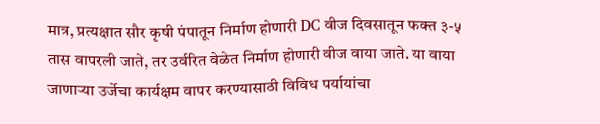मात्र, प्रत्यक्षात सौर कृषी पंपातून निर्माण होणारी DC वीज दिवसातून फक्त ३-५ तास वापरली जाते, तर उर्वरित वेळेत निर्माण होणारी वीज वाया जाते. या वाया जाणाऱ्या उर्जेचा कार्यक्षम वापर करण्यासाठी विविध पर्यायांचा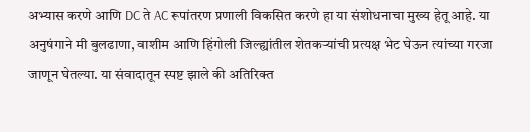अभ्यास करणे आणि DC ते AC रूपांतरण प्रणाली विकसित करणे हा या संशोधनाचा मुख्य हेतू आहे. या अनुषंगाने मी बुलढाणा, वाशीम आणि हिंगोली जिल्ह्यांतील शेतकऱ्यांची प्रत्यक्ष भेट घेऊन त्यांच्या गरजा जाणून घेतल्या. या संवादातून स्पष्ट झाले की अतिरिक्त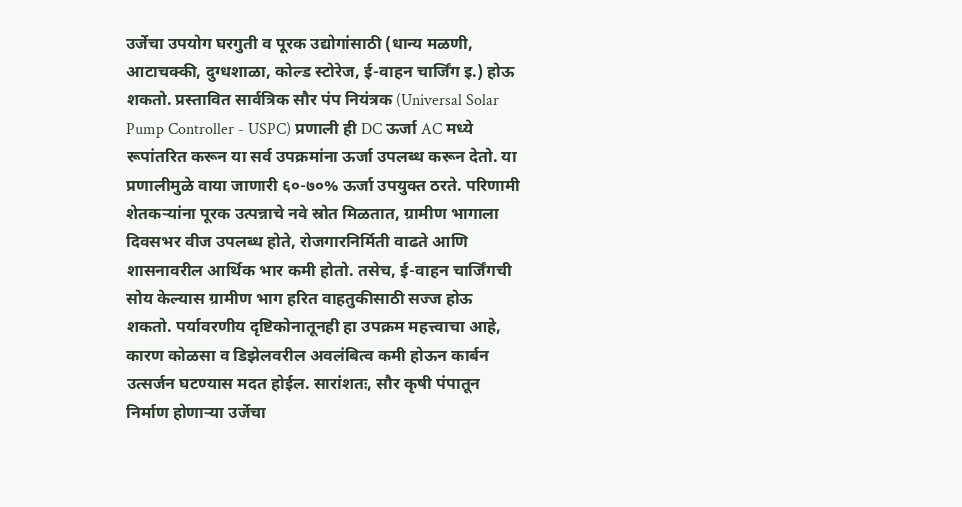उर्जेचा उपयोग घरगुती व पूरक उद्योगांसाठी (धान्य मळणी, आटाचक्की, दुग्धशाळा, कोल्ड स्टोरेज, ई-वाहन चार्जिंग इ.) होऊ शकतो. प्रस्तावित सार्वत्रिक सौर पंप नियंत्रक (Universal Solar Pump Controller - USPC) प्रणाली ही DC ऊर्जा AC मध्ये रूपांतरित करून या सर्व उपक्रमांना ऊर्जा उपलब्ध करून देतो. या प्रणालीमुळे वाया जाणारी ६०-७०% ऊर्जा उपयुक्त ठरते. परिणामी शेतकऱ्यांना पूरक उत्पन्नाचे नवे स्रोत मिळतात, ग्रामीण भागाला दिवसभर वीज उपलब्ध होते, रोजगारनिर्मिती वाढते आणि शासनावरील आर्थिक भार कमी होतो. तसेच, ई-वाहन चार्जिंगची सोय केल्यास ग्रामीण भाग हरित वाहतुकीसाठी सज्ज होऊ शकतो. पर्यावरणीय दृष्टिकोनातूनही हा उपक्रम महत्त्वाचा आहे, कारण कोळसा व डिझेलवरील अवलंबित्व कमी होऊन कार्बन उत्सर्जन घटण्यास मदत होईल. सारांशतः, सौर कृषी पंपातून निर्माण होणाऱ्या उर्जेचा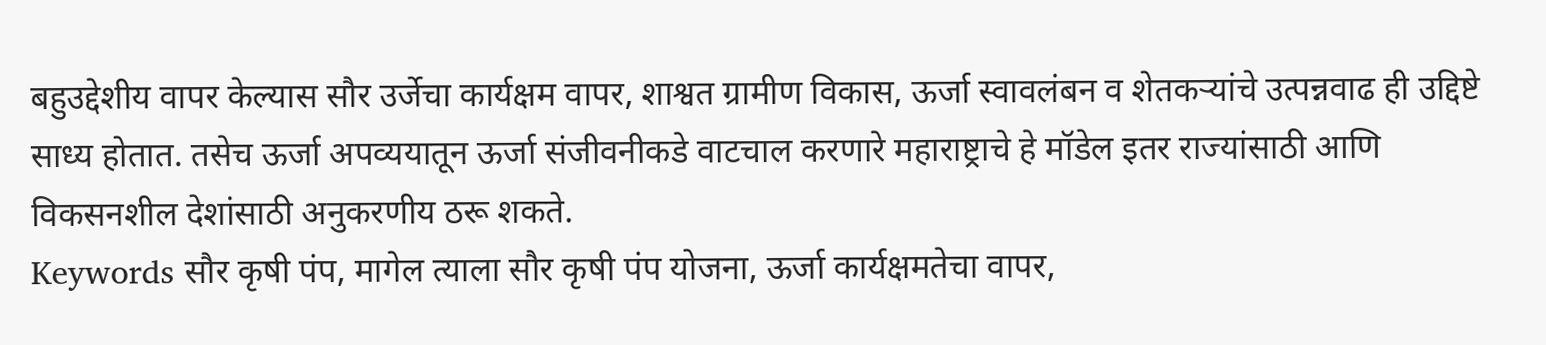बहुउद्देशीय वापर केल्यास सौर उर्जेचा कार्यक्षम वापर, शाश्वत ग्रामीण विकास, ऊर्जा स्वावलंबन व शेतकऱ्यांचे उत्पन्नवाढ ही उद्दिष्टे साध्य होतात. तसेच ऊर्जा अपव्ययातून ऊर्जा संजीवनीकडे वाटचाल करणारे महाराष्ट्राचे हे मॉडेल इतर राज्यांसाठी आणि विकसनशील देशांसाठी अनुकरणीय ठरू शकते.
Keywords सौर कृषी पंप, मागेल त्याला सौर कृषी पंप योजना, ऊर्जा कार्यक्षमतेचा वापर,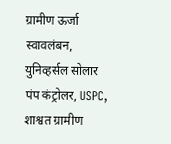ग्रामीण ऊर्जा स्वावलंबन, युनिव्हर्सल सोलार पंप कंट्रोलर, USPC, शाश्वत ग्रामीण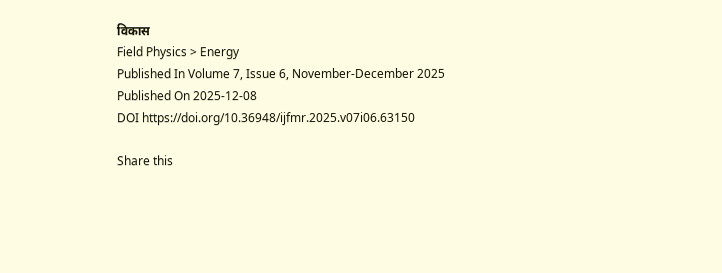विकास
Field Physics > Energy
Published In Volume 7, Issue 6, November-December 2025
Published On 2025-12-08
DOI https://doi.org/10.36948/ijfmr.2025.v07i06.63150

Share this